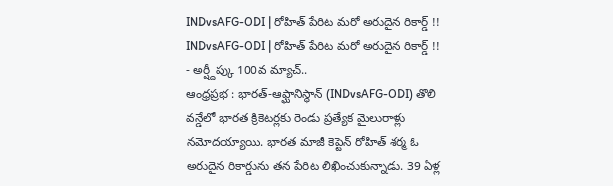INDvsAFG-ODI | రోహిత్ పేరిట మరో అరుదైన రికార్డ్ !!
INDvsAFG-ODI | రోహిత్ పేరిట మరో అరుదైన రికార్డ్ !!
- అర్ష్దీప్కు 100వ మ్యాచ్..
ఆంధ్రప్రభ : భారత్-ఆఫ్ఘానిస్థాన్ (INDvsAFG-ODI) తొలి వన్డేలో భారత క్రికెటర్లకు రెండు ప్రత్యేక మైలురాళ్లు నమోదయ్యాయి. భారత మాజీ కెప్టెన్ రోహిత్ శర్మ ఓ అరుదైన రికార్డును తన పేరిట లిఖించుకున్నాడు. 39 ఏళ్ల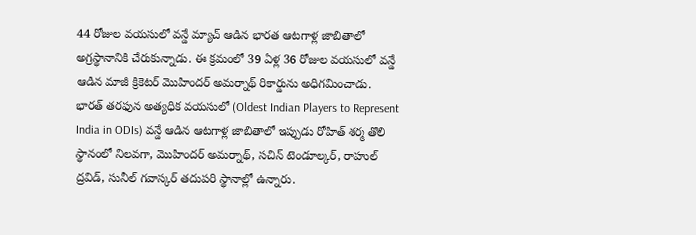44 రోజుల వయసులో వన్డే మ్యాచ్ ఆడిన భారత ఆటగాళ్ల జాబితాలో అగ్రస్థానానికి చేరుకున్నాడు. ఈ క్రమంలో 39 ఏళ్ల 36 రోజుల వయసులో వన్డే ఆడిన మాజీ క్రికెటర్ మొహిందర్ అమర్నాథ్ రికార్డును అధిగమించాడు.
భారత్ తరఫున అత్యధిక వయసులో (Oldest Indian Players to Represent India in ODIs) వన్డే ఆడిన ఆటగాళ్ల జాబితాలో ఇప్పుడు రోహిత్ శర్మ తొలి స్థానంలో నిలవగా, మొహిందర్ అమర్నాథ్, సచిన్ టెండూల్కర్, రాహుల్ ద్రవిడ్, సునీల్ గవాస్కర్ తదుపరి స్థానాల్లో ఉన్నారు.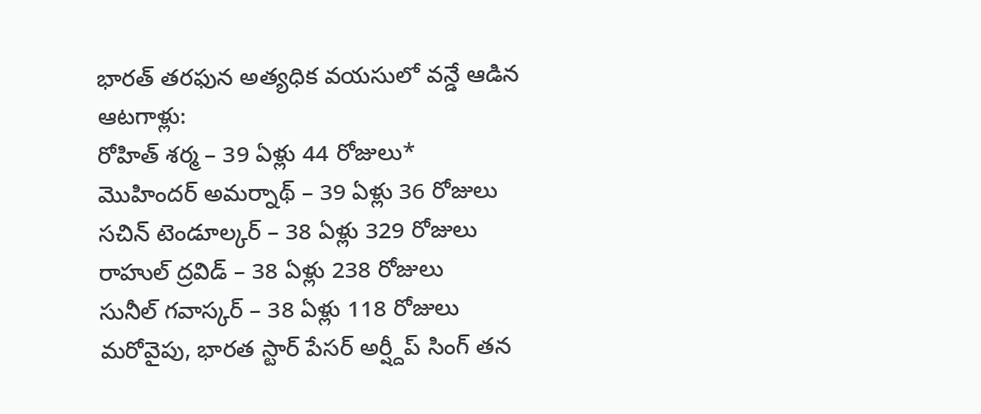భారత్ తరఫున అత్యధిక వయసులో వన్డే ఆడిన ఆటగాళ్లు:
రోహిత్ శర్మ – 39 ఏళ్లు 44 రోజులు*
మొహిందర్ అమర్నాథ్ – 39 ఏళ్లు 36 రోజులు
సచిన్ టెండూల్కర్ – 38 ఏళ్లు 329 రోజులు
రాహుల్ ద్రవిడ్ – 38 ఏళ్లు 238 రోజులు
సునీల్ గవాస్కర్ – 38 ఏళ్లు 118 రోజులు
మరోవైపు, భారత స్టార్ పేసర్ అర్ష్దీప్ సింగ్ తన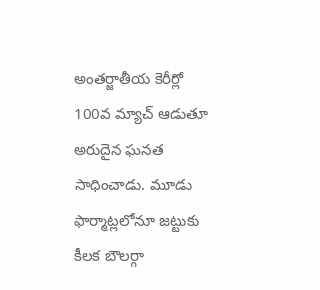అంతర్జాతీయ కెరీర్లో 100వ మ్యాచ్ ఆడుతూ అరుదైన ఘనత సాధించాడు. మూడు ఫార్మాట్లలోనూ జట్టుకు కీలక బౌలర్గా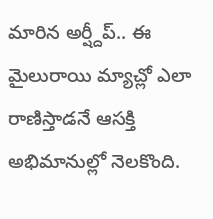మారిన అర్ష్దీప్.. ఈ మైలురాయి మ్యాచ్లో ఎలా రాణిస్తాడనే ఆసక్తి అభిమానుల్లో నెలకొంది.